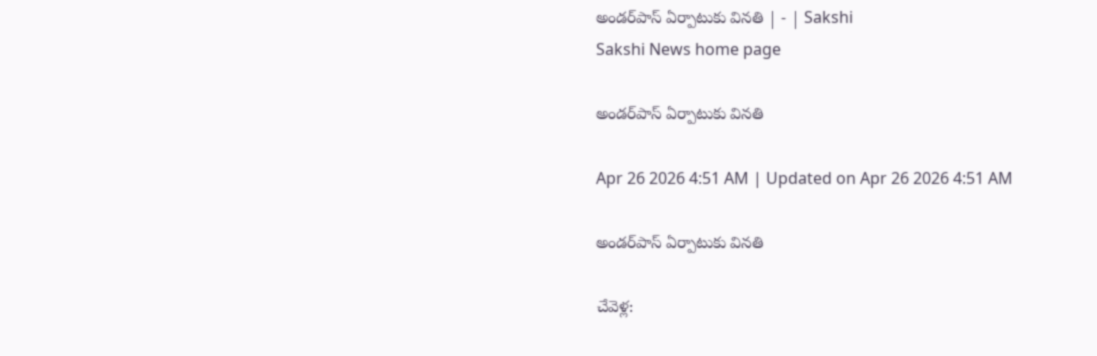అండర్‌పాస్‌ ఏర్పాటుకు వినతి | - | Sakshi
Sakshi News home page

అండర్‌పాస్‌ ఏర్పాటుకు వినతి

Apr 26 2026 4:51 AM | Updated on Apr 26 2026 4:51 AM

అండర్‌పాస్‌ ఏర్పాటుకు వినతి

చేవెళ్ల: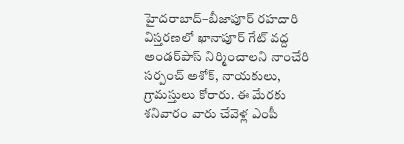హైదరాబాద్‌–బీజాపూర్‌ రహదారి విస్తరణలో ఖానాపూర్‌ గేట్‌ వద్ద అండర్‌పాస్‌ నిర్మించాలని నాంచేరి సర్పంచ్‌ అశోక్‌, నాయకులు, గ్రామస్తులు కోరారు. ఈ మేరకు శనివారం వారు చేవెళ్ల ఎంపీ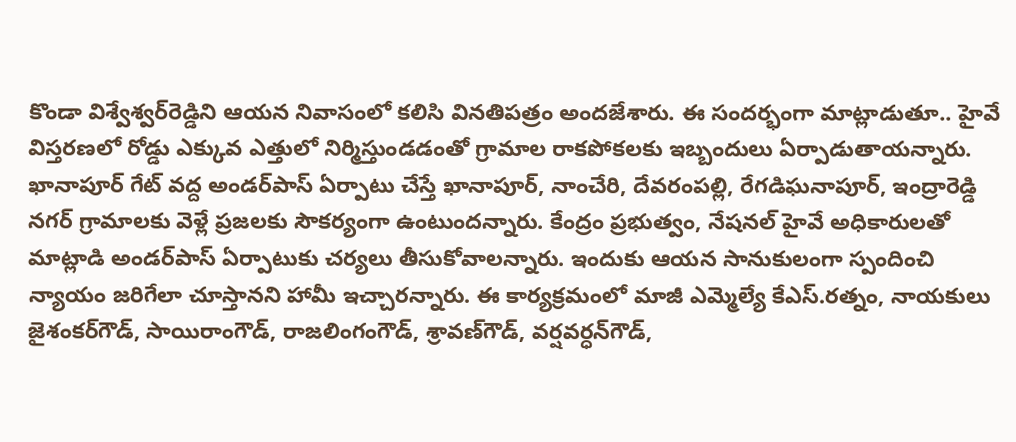కొండా విశ్వేశ్వర్‌రెడ్డిని ఆయన నివాసంలో కలిసి వినతిపత్రం అందజేశారు. ఈ సందర్భంగా మాట్లాడుతూ.. హైవే విస్తరణలో రోడ్డు ఎక్కువ ఎత్తులో నిర్మిస్తుండడంతో గ్రామాల రాకపోకలకు ఇబ్బందులు ఏర్పాడుతాయన్నారు. ఖానాపూర్‌ గేట్‌ వద్ద అండర్‌పాస్‌ ఏర్పాటు చేస్తే ఖానాపూర్‌, నాంచేరి, దేవరంపల్లి, రేగడిఘనాపూర్‌, ఇంద్రారెడ్డి నగర్‌ గ్రామాలకు వెళ్లే ప్రజలకు సౌకర్యంగా ఉంటుందన్నారు. కేంద్రం ప్రభుత్వం, నేషనల్‌ హైవే అధికారులతో మాట్లాడి అండర్‌పాస్‌ ఏర్పాటుకు చర్యలు తీసుకోవాలన్నారు. ఇందుకు ఆయన సానుకులంగా స్పందించి న్యాయం జరిగేలా చూస్తానని హామీ ఇచ్చారన్నారు. ఈ కార్యక్రమంలో మాజీ ఎమ్మెల్యే కేఎస్‌.రత్నం, నాయకులు జైశంకర్‌గౌడ్‌, సాయిరాంగౌడ్‌, రాజలింగంగౌడ్‌, శ్రావణ్‌గౌడ్‌, వర్షవర్ధన్‌గౌడ్‌,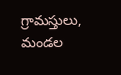గ్రామస్తులు, మండల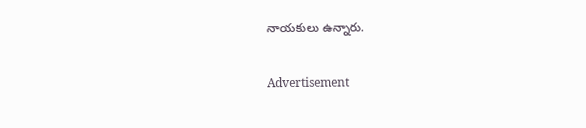నాయకులు ఉన్నారు.

Advertisement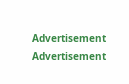Advertisement
Advertisement